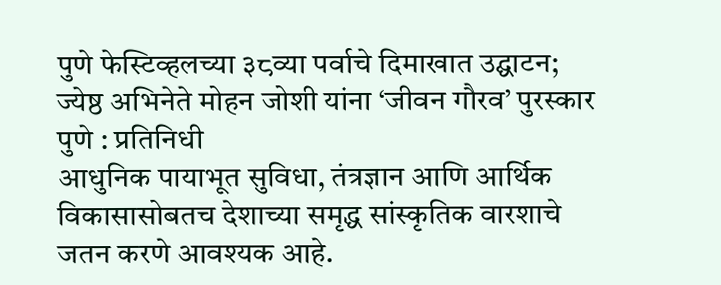पुणे फेस्टिव्हलच्या ३८व्या पर्वाचे दिमाखात उद्घाटन; ज्येष्ठ अभिनेते मोहन जोशी यांना ‘जीवन गौरव’ पुरस्कार
पुणे : प्रतिनिधी
आधुनिक पायाभूत सुविधा, तंत्रज्ञान आणि आर्थिक विकासासोबतच देशाच्या समृद्ध सांस्कृतिक वारशाचे जतन करणे आवश्यक आहे.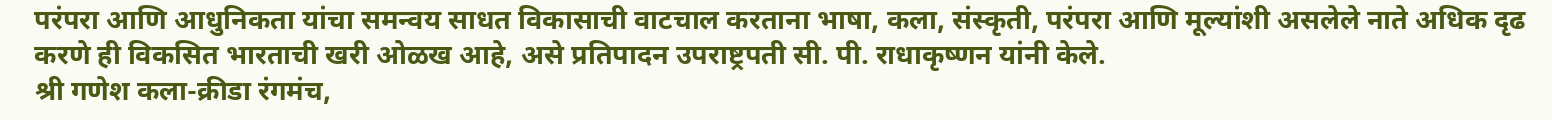परंपरा आणि आधुनिकता यांचा समन्वय साधत विकासाची वाटचाल करताना भाषा, कला, संस्कृती, परंपरा आणि मूल्यांशी असलेले नाते अधिक दृढ करणे ही विकसित भारताची खरी ओळख आहे, असे प्रतिपादन उपराष्ट्रपती सी. पी. राधाकृष्णन यांनी केले.
श्री गणेश कला-क्रीडा रंगमंच,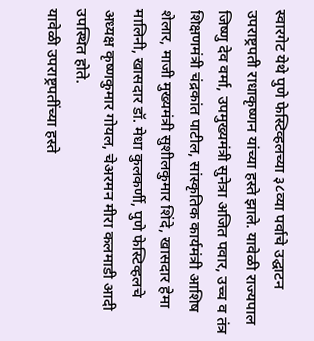स्वारगेट येथे पुणे फेस्टिव्हलच्या ३८व्या पर्वाचे उद्घाटन उपराष्ट्रपती राधाकृष्णन यांच्या हस्ते झाले. यावेळी राज्यपाल जिष्णु देव वर्मा, उपमुख्यमंत्री सुनेत्रा अजित पवार, उच्च व तंत्र शिक्षणमंत्री चंद्रकांत पाटील, सांस्कृतिक कार्यमंत्री आशिष शेलार, माजी मुख्यमंत्री सुशीलकुमार शिंदे, खासदार हेमा मालिनी, खासदार डॉ. मेधा कुलकर्णी, पुणे फेस्टिव्हलचे अध्यक्ष कृष्णकुमार गोयल, चेअरमन मीरा कलमाडी आदी उपस्थित होते.
यावेळी उपराष्ट्रपतींच्या हस्ते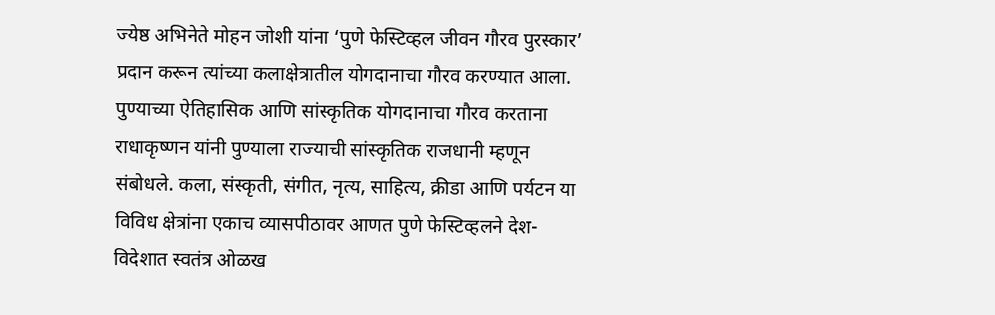ज्येष्ठ अभिनेते मोहन जोशी यांना ‘पुणे फेस्टिव्हल जीवन गौरव पुरस्कार’ प्रदान करून त्यांच्या कलाक्षेत्रातील योगदानाचा गौरव करण्यात आला.
पुण्याच्या ऐतिहासिक आणि सांस्कृतिक योगदानाचा गौरव करताना राधाकृष्णन यांनी पुण्याला राज्याची सांस्कृतिक राजधानी म्हणून संबोधले. कला, संस्कृती, संगीत, नृत्य, साहित्य, क्रीडा आणि पर्यटन या विविध क्षेत्रांना एकाच व्यासपीठावर आणत पुणे फेस्टिव्हलने देश-विदेशात स्वतंत्र ओळख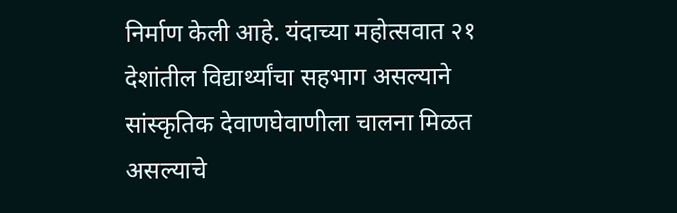निर्माण केली आहे. यंदाच्या महोत्सवात २१ देशांतील विद्यार्थ्यांचा सहभाग असल्याने सांस्कृतिक देवाणघेवाणीला चालना मिळत असल्याचे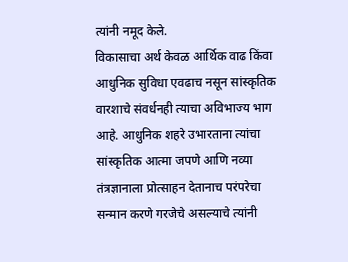त्यांनी नमूद केले.
विकासाचा अर्थ केवळ आर्थिक वाढ किंवा आधुनिक सुविधा एवढाच नसून सांस्कृतिक वारशाचे संवर्धनही त्याचा अविभाज्य भाग आहे. आधुनिक शहरे उभारताना त्यांचा सांस्कृतिक आत्मा जपणे आणि नव्या तंत्रज्ञानाला प्रोत्साहन देतानाच परंपरेचा सन्मान करणे गरजेचे असल्याचे त्यांनी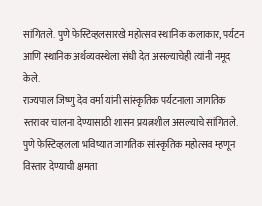सांगितले. पुणे फेस्टिव्हलसारखे महोत्सव स्थानिक कलाकार, पर्यटन आणि स्थानिक अर्थव्यवस्थेला संधी देत असल्याचेही त्यांनी नमूद केले.
राज्यपाल जिष्णु देव वर्मा यांनी सांस्कृतिक पर्यटनाला जागतिक स्तरावर चालना देण्यासाठी शासन प्रयत्नशील असल्याचे सांगितले. पुणे फेस्टिव्हलला भविष्यात जागतिक सांस्कृतिक महोत्सव म्हणून विस्तार देण्याची क्षमता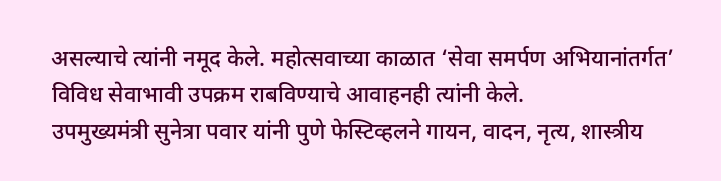असल्याचे त्यांनी नमूद केले. महोत्सवाच्या काळात ‘सेवा समर्पण अभियानांतर्गत’ विविध सेवाभावी उपक्रम राबविण्याचे आवाहनही त्यांनी केले.
उपमुख्यमंत्री सुनेत्रा पवार यांनी पुणे फेस्टिव्हलने गायन, वादन, नृत्य, शास्त्रीय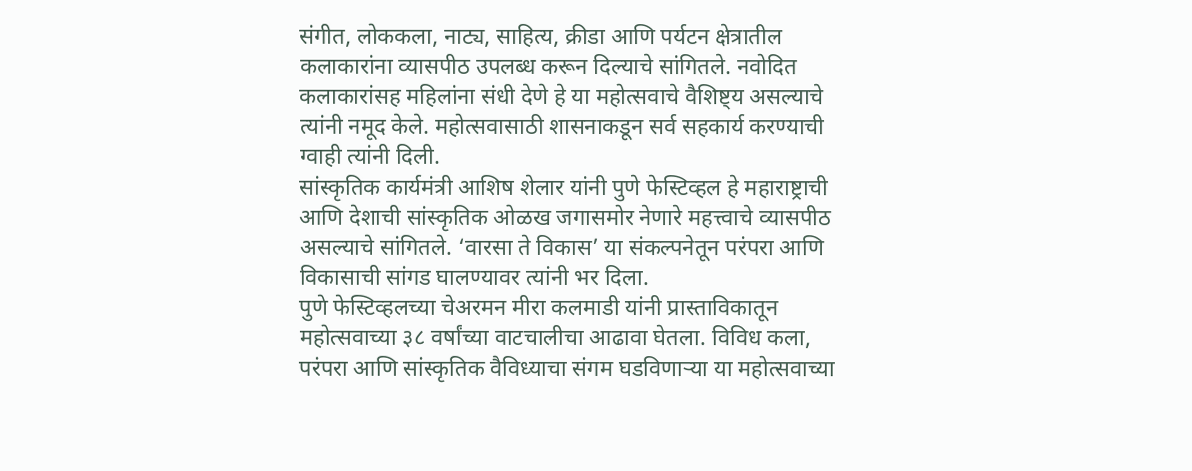संगीत, लोककला, नाट्य, साहित्य, क्रीडा आणि पर्यटन क्षेत्रातील कलाकारांना व्यासपीठ उपलब्ध करून दिल्याचे सांगितले. नवोदित कलाकारांसह महिलांना संधी देणे हे या महोत्सवाचे वैशिष्ट्य असल्याचे त्यांनी नमूद केले. महोत्सवासाठी शासनाकडून सर्व सहकार्य करण्याची ग्वाही त्यांनी दिली.
सांस्कृतिक कार्यमंत्री आशिष शेलार यांनी पुणे फेस्टिव्हल हे महाराष्ट्राची आणि देशाची सांस्कृतिक ओळख जगासमोर नेणारे महत्त्वाचे व्यासपीठ असल्याचे सांगितले. ‘वारसा ते विकास’ या संकल्पनेतून परंपरा आणि विकासाची सांगड घालण्यावर त्यांनी भर दिला.
पुणे फेस्टिव्हलच्या चेअरमन मीरा कलमाडी यांनी प्रास्ताविकातून महोत्सवाच्या ३८ वर्षांच्या वाटचालीचा आढावा घेतला. विविध कला, परंपरा आणि सांस्कृतिक वैविध्याचा संगम घडविणाऱ्या या महोत्सवाच्या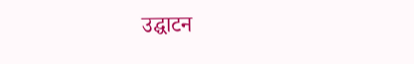उद्घाटन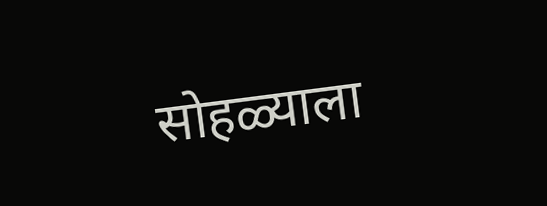सोहळ्याला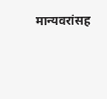मान्यवरांसह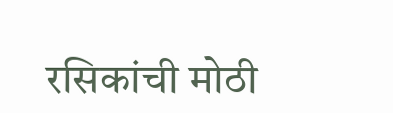रसिकांची मोठी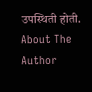उपस्थिती होती.
About The Author